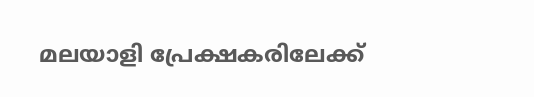മലയാളി പ്രേക്ഷകരിലേക്ക്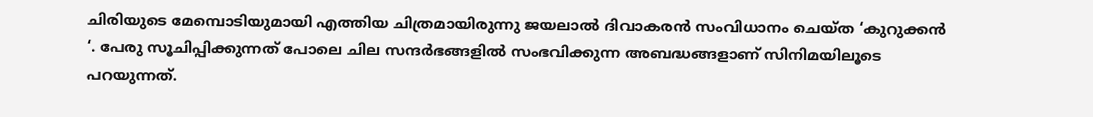ചിരിയുടെ മേമ്പൊടിയുമായി എത്തിയ ചിത്രമായിരുന്നു ജയലാല്‍ ദിവാകരന്‍ സംവിധാനം ചെയ്ത ‘കുറുക്കന്‍ ‘. പേരു സൂചിപ്പിക്കുന്നത് പോലെ ചില സന്ദര്‍ഭങ്ങളില്‍ സംഭവിക്കുന്ന അബദ്ധങ്ങളാണ് സിനിമയിലൂടെ പറയുന്നത്.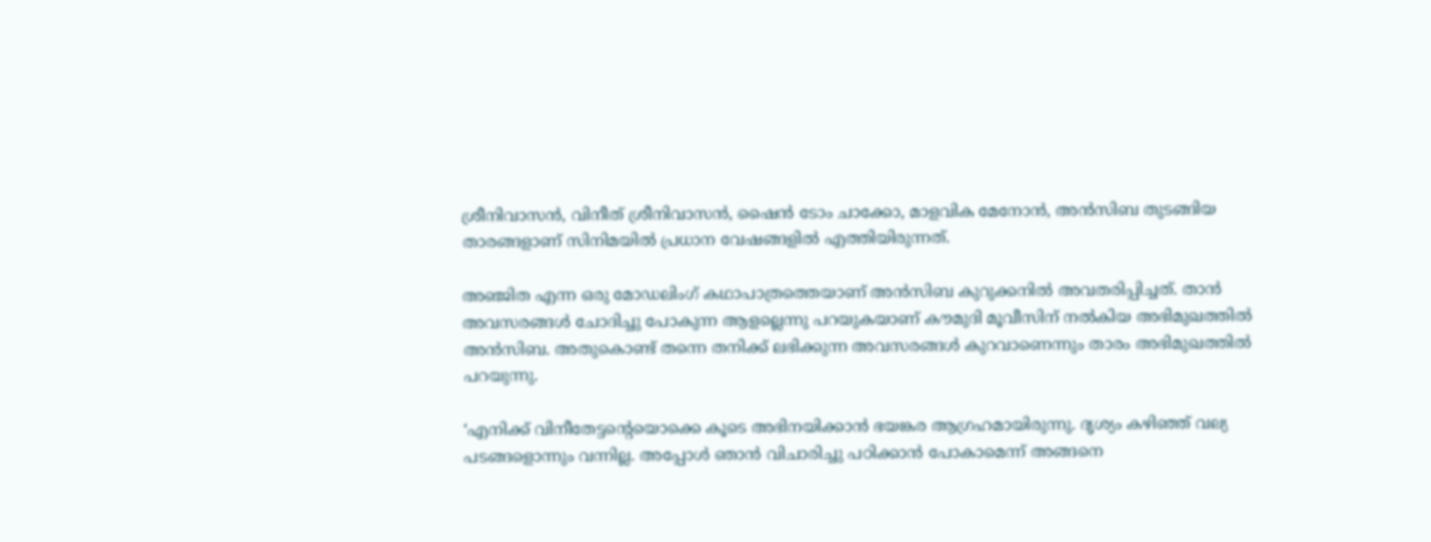ശ്രീനിവാസന്‍, വിനീത് ശ്രീനിവാസന്‍, ഷൈന്‍ ടോം ചാക്കോ, മാളവിക മേനോന്‍, അന്‍സിബ തുടങ്ങിയ താരങ്ങളാണ് സിനിമയില്‍ പ്രധാന വേഷങ്ങളില്‍ എത്തിയിരുന്നത്.

അഞ്ജിത എന്ന ഒരു മോഡലിംഗ് കഥാപാത്രത്തെയാണ് അന്‍സിബ കുറുക്കനില്‍ അവതരിപ്പിച്ചത്. താന്‍ അവസരങ്ങള്‍ ചോദിച്ചു പോകുന്ന ആളല്ലെന്നു പറയുകയാണ് കൗമുദി മൂവീസിന് നല്‍കിയ അഭിമുഖത്തില്‍ അന്‍സിബ. അതുകൊണ്ട് തന്നെ തനിക്ക് ലഭിക്കുന്ന അവസരങ്ങള്‍ കുറവാണെന്നും താരം അഭിമുഖത്തില്‍ പറയുന്നു.

‘എനിക്ക് വിനീതേട്ടന്റെയൊക്കെ കൂടെ അഭിനയിക്കാന്‍ ഭയങ്കര ആഗ്രഹമായിരുന്നു. ദൃശ്യം കഴിഞ്ഞ് വല്യ പടങ്ങളൊന്നും വന്നില്ല. അപ്പോള്‍ ഞാന്‍ വിചാരിച്ചു പഠിക്കാന്‍ പോകാമെന്ന് അങ്ങനെ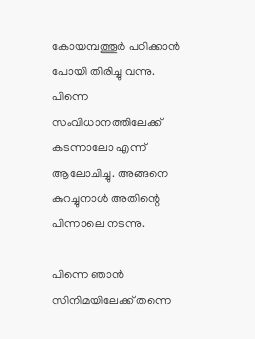കോയമ്പത്തൂര്‍ പഠിക്കാന്‍ പോയി തിരിച്ചു വന്നു. പിന്നെ സംവിധാനത്തിലേക്ക് കടന്നാലോ എന്ന് ആലോചിച്ചു. അങ്ങനെ കുറച്ചുനാള്‍ അതിന്റെ പിന്നാലെ നടന്നു.

പിന്നെ ഞാന്‍ സിനിമയിലേക്ക് തന്നെ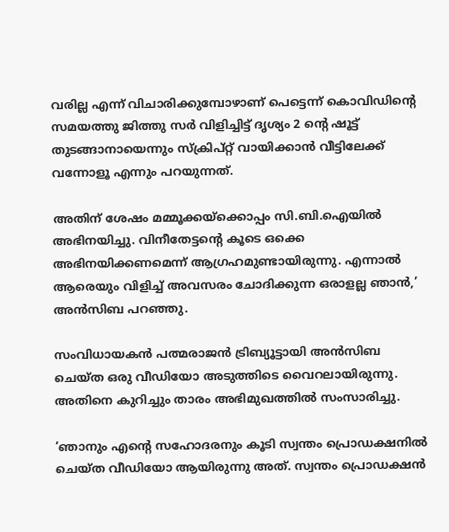വരില്ല എന്ന് വിചാരിക്കുമ്പോഴാണ് പെട്ടെന്ന് കൊവിഡിന്റെ സമയത്തു ജിത്തു സര്‍ വിളിച്ചിട്ട് ദൃശ്യം 2 ന്റെ ഷൂട്ട് തുടങ്ങാനായെന്നും സ്‌ക്രിപ്റ്റ് വായിക്കാന്‍ വീട്ടിലേക്ക് വന്നോളൂ എന്നും പറയുന്നത്.

അതിന് ശേഷം മമ്മൂക്കയ്‌ക്കൊപ്പം സി.ബി.ഐയില്‍ അഭിനയിച്ചു. വിനീതേട്ടന്റെ കൂടെ ഒക്കെ അഭിനയിക്കണമെന്ന് ആഗ്രഹമുണ്ടായിരുന്നു. എന്നാല്‍ ആരെയും വിളിച്ച് അവസരം ചോദിക്കുന്ന ഒരാളല്ല ഞാന്‍,’ അന്‍സിബ പറഞ്ഞു.

സംവിധായകന്‍ പത്മരാജന്‍ ട്രിബ്യൂട്ടായി അന്‍സിബ ചെയ്ത ഒരു വീഡിയോ അടുത്തിടെ വൈറലായിരുന്നു. അതിനെ കുറിച്ചും താരം അഭിമുഖത്തില്‍ സംസാരിച്ചു.

‘ഞാനും എന്റെ സഹോദരനും കൂടി സ്വന്തം പ്രൊഡക്ഷനില്‍ ചെയ്ത വീഡിയോ ആയിരുന്നു അത്. സ്വന്തം പ്രൊഡക്ഷന്‍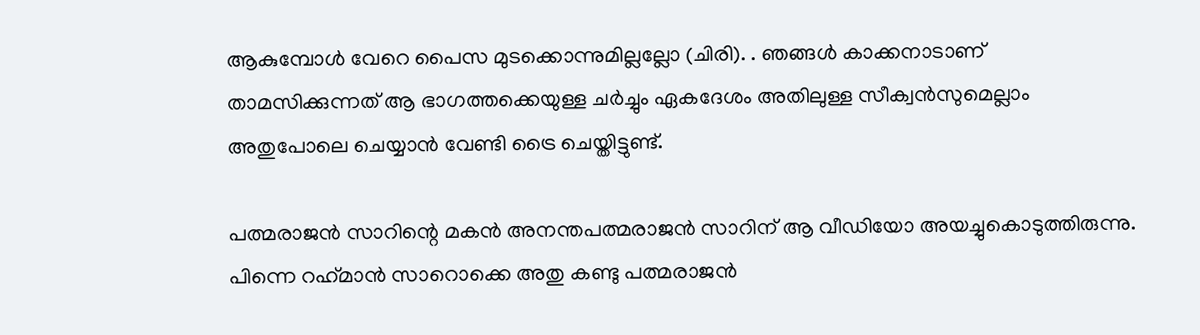ആകുമ്പോള്‍ വേറെ പൈസ മുടക്കൊന്നുമില്ലല്ലോ (ചിരി). . ഞങ്ങള്‍ കാക്കനാടാണ് താമസിക്കുന്നത് ആ ഭാഗത്തക്കെയുള്ള ചര്‍ച്ചും ഏകദേശം അതിലുള്ള സീക്വന്‍സുമെല്ലാം അതുപോലെ ചെയ്യാന്‍ വേണ്ടി ട്രൈ ചെയ്തിട്ടുണ്ട്.

പത്മരാജന്‍ സാറിന്റെ മകന്‍ അനന്തപത്മരാജന്‍ സാറിന് ആ വീഡിയോ അയച്ചുകൊടുത്തിരുന്നു. പിന്നെ റഹ്‌മാന്‍ സാറൊക്കെ അതു കണ്ടു പത്മരാജന്‍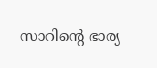സാറിന്റെ ഭാര്യ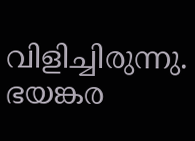വിളിച്ചിരുന്നു. ഭയങ്കര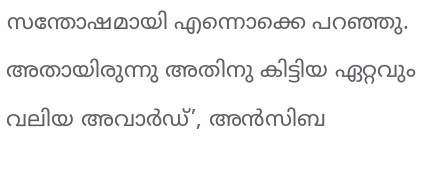സന്തോഷമായി എന്നൊക്കെ പറഞ്ഞു. അതായിരുന്നു അതിനു കിട്ടിയ ഏറ്റവും വലിയ അവാര്‍ഡ്’, അന്‍സിബ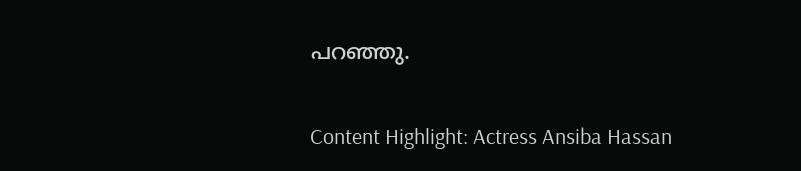പറഞ്ഞു.

Content Highlight: Actress Ansiba Hassan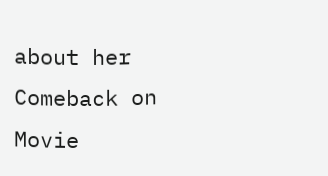about her Comeback on Movie